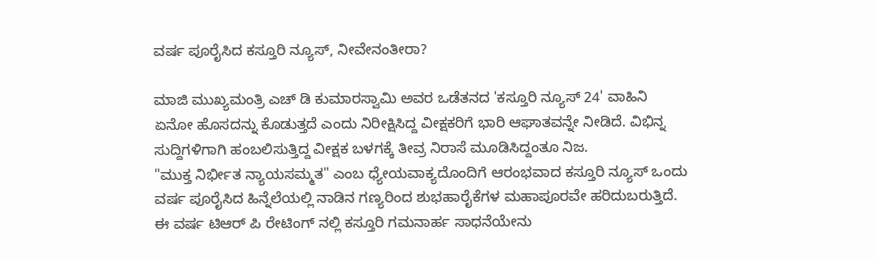ವರ್ಷ ಪೂರೈಸಿದ ಕಸ್ತೂರಿ ನ್ಯೂಸ್, ನೀವೇನಂತೀರಾ?

ಮಾಜಿ ಮುಖ್ಯಮಂತ್ರಿ ಎಚ್ ಡಿ ಕುಮಾರಸ್ವಾಮಿ ಅವರ ಒಡೆತನದ 'ಕಸ್ತೂರಿ ನ್ಯೂಸ್ 24' ವಾಹಿನಿ ಏನೋ ಹೊಸದನ್ನು ಕೊಡುತ್ತದೆ ಎಂದು ನಿರೀಕ್ಷಿಸಿದ್ದ ವೀಕ್ಷಕರಿಗೆ ಭಾರಿ ಆಘಾತವನ್ನೇ ನೀಡಿದೆ. ವಿಭಿನ್ನ ಸುದ್ದಿಗಳಿಗಾಗಿ ಹಂಬಲಿಸುತ್ತಿದ್ದ ವೀಕ್ಷಕ ಬಳಗಕ್ಕೆ ತೀವ್ರ ನಿರಾಸೆ ಮೂಡಿಸಿದ್ದಂತೂ ನಿಜ.
"ಮುಕ್ತ ನಿರ್ಭೀತ ನ್ಯಾಯಸಮ್ಮತ" ಎಂಬ ಧ್ಯೇಯವಾಕ್ಯದೊಂದಿಗೆ ಆರಂಭವಾದ ಕಸ್ತೂರಿ ನ್ಯೂಸ್ ಒಂದು ವರ್ಷ ಪೂರೈಸಿದ ಹಿನ್ನೆಲೆಯಲ್ಲಿ ನಾಡಿನ ಗಣ್ಯರಿಂದ ಶುಭಹಾರೈಕೆಗಳ ಮಹಾಪೂರವೇ ಹರಿದುಬರುತ್ತಿದೆ. ಈ ವರ್ಷ ಟಿಆರ್ ಪಿ ರೇಟಿಂಗ್ ನಲ್ಲಿ ಕಸ್ತೂರಿ ಗಮನಾರ್ಹ ಸಾಧನೆಯೇನು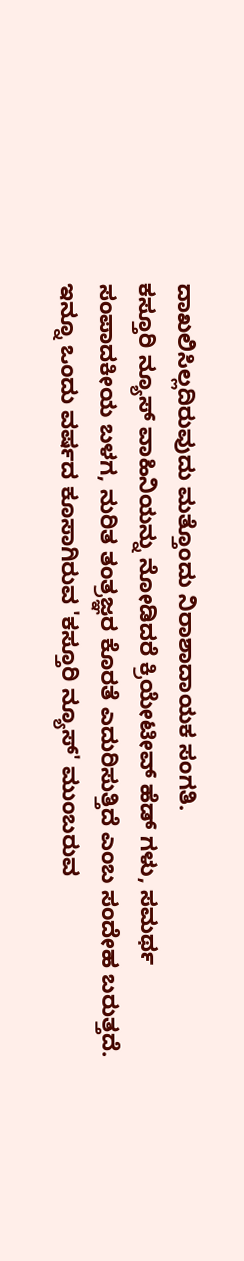ದಾಖಲಿಸಿಲ್ಲದಿರುವುದು ಮತ್ತೊಂದು ನಿರಾಶಾದಾಯಕ ಸಂಗತಿ.
ಕಸ್ತೂರಿ ನ್ಯೂಸ್ ವಾಹಿನಿಯನ್ನು ನೋಡಿದರೆ ಕ್ರಿಯೇಟೀವ್ ಹೆಡ್ ಗಳು, ಸಮರ್ಥ ಸಂಪಾದಕೀಯ ಬಳಗ, ನುರಿತ ತಂತ್ರಜ್ಞರ ಕೊರತೆ ಎದುರಿಸುತ್ತಿದೆ ಎಂಬ ಸಂದೇಹ ಬರುತ್ತದೆ. ಇನ್ನೂ ಒಂದು ವರ್ಷದ ಕೂಸಾಗಿರುವ 'ಕಸ್ತೂರಿ ನ್ಯೂಸ್' ಮುಂಬರುವ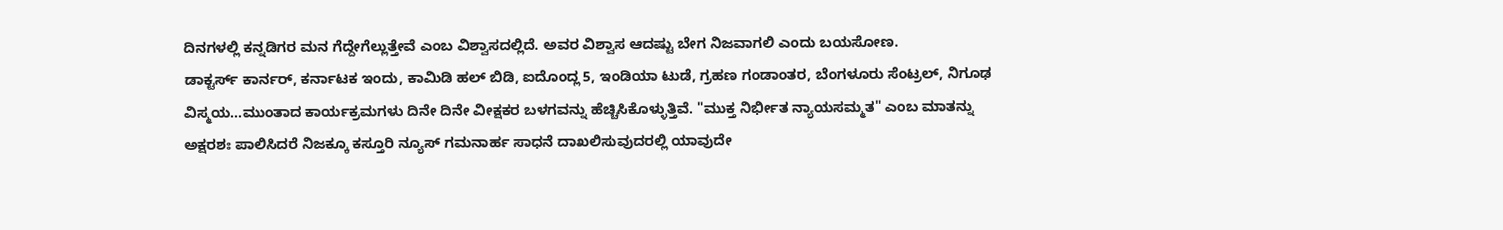ದಿನಗಳಲ್ಲಿ ಕನ್ನಡಿಗರ ಮನ ಗೆದ್ದೇಗೆಲ್ಲುತ್ತೇವೆ ಎಂಬ ವಿಶ್ವಾಸದಲ್ಲಿದೆ. ಅವರ ವಿಶ್ವಾಸ ಆದಷ್ಟು ಬೇಗ ನಿಜವಾಗಲಿ ಎಂದು ಬಯಸೋಣ.
ಡಾಕ್ಟರ್ಸ್ ಕಾರ್ನರ್, ಕರ್ನಾಟಕ ಇಂದು, ಕಾಮಿಡಿ ಹಲ್ ಬಿಡಿ, ಐದೊಂದ್ಲ 5, ಇಂಡಿಯಾ ಟುಡೆ, ಗ್ರಹಣ ಗಂಡಾಂತರ, ಬೆಂಗಳೂರು ಸೆಂಟ್ರಲ್, ನಿಗೂಢ ವಿಸ್ಮಯ...ಮುಂತಾದ ಕಾರ್ಯಕ್ರಮಗಳು ದಿನೇ ದಿನೇ ವೀಕ್ಷಕರ ಬಳಗವನ್ನು ಹೆಚ್ಚಿಸಿಕೊಳ್ಳುತ್ತಿವೆ. "ಮುಕ್ತ ನಿರ್ಭೀತ ನ್ಯಾಯಸಮ್ಮತ" ಎಂಬ ಮಾತನ್ನು ಅಕ್ಷರಶಃ ಪಾಲಿಸಿದರೆ ನಿಜಕ್ಕೂ ಕಸ್ತೂರಿ ನ್ಯೂಸ್ ಗಮನಾರ್ಹ ಸಾಧನೆ ದಾಖಲಿಸುವುದರಲ್ಲಿ ಯಾವುದೇ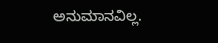ಅನುಮಾನವಿಲ್ಲ.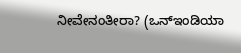ನೀವೇನಂತೀರಾ? (ಒನ್ಇಂಡಿಯಾ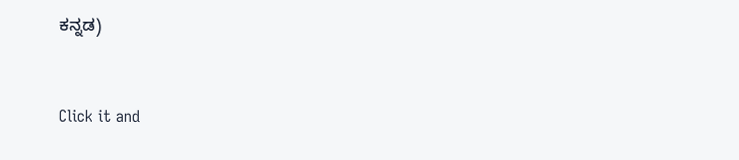ಕನ್ನಡ)


Click it and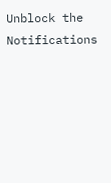Unblock the Notifications